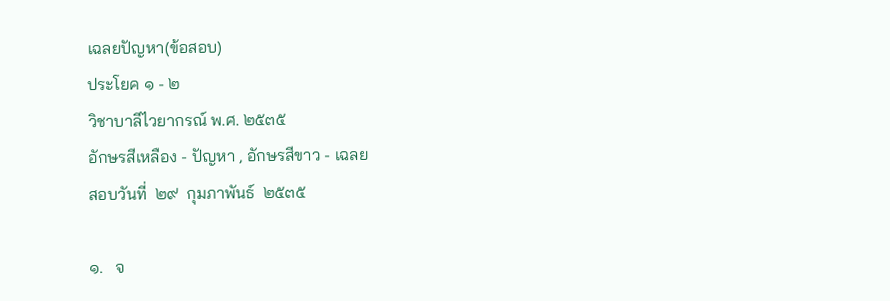เฉลยปัญหา(ข้อสอบ)
ประโยค ๑ - ๒
วิชาบาลีไวยากรณ์ พ.ศ. ๒๕๓๕
อักษรสีเหลือง - ปัญหา , อักษรสีขาว - เฉลย
สอบวันที่  ๒๙  กุมภาพันธ์  ๒๕๓๕

๑.   จ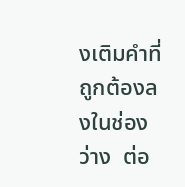งเติมคำที่ถูกต้องลงในช่องว่าง  ต่อ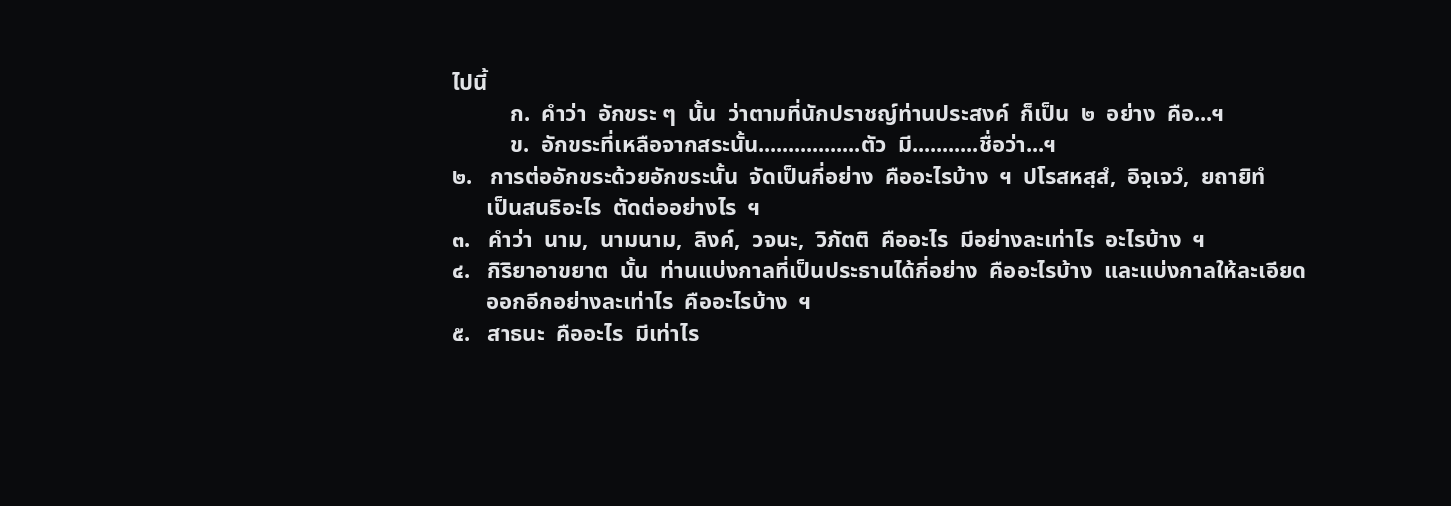ไปนี้
          ก.  คำว่า  อักขระ ๆ  นั้น  ว่าตามที่นักปราชญ์ท่านประสงค์  ก็เป็น  ๒  อย่าง  คือ...ฯ
          ข.  อักขระที่เหลือจากสระนั้น.................ตัว  มี...........ชื่อว่า...ฯ
๒.   การต่ออักขระด้วยอักขระนั้น  จัดเป็นกี่อย่าง  คืออะไรบ้าง  ฯ  ปโรสหสฺสํ,  อิจฺเจวํ,  ยถายิทํ
      เป็นสนธิอะไร  ตัดต่ออย่างไร  ฯ
๓.   คำว่า  นาม,  นามนาม,  ลิงค์,  วจนะ,  วิภัตติ  คืออะไร  มีอย่างละเท่าไร  อะไรบ้าง  ฯ
๔.   กิริยาอาขยาต  นั้น  ท่านแบ่งกาลที่เป็นประธานได้กี่อย่าง  คืออะไรบ้าง  และแบ่งกาลให้ละเอียด
      ออกอีกอย่างละเท่าไร  คืออะไรบ้าง  ฯ
๕.   สาธนะ  คืออะไร  มีเท่าไร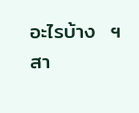อะไรบ้าง  ฯ  สา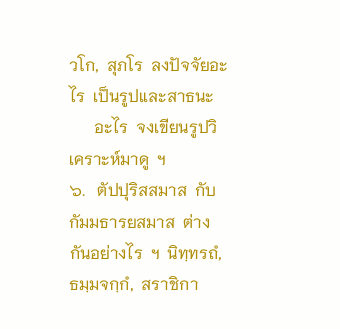วโก,  สุภโร  ลงปัจจัยอะไร  เป็นรูปและสาธนะ
      อะไร  จงเขียนรูปวิเคราะห์มาดู  ฯ
๖.   ตัปปุริสสมาส  กับ  กัมมธารยสมาส  ต่างกันอย่างไร  ฯ  นิทฺทรถํ,  ธมฺมจกฺกํ,  สราชิกา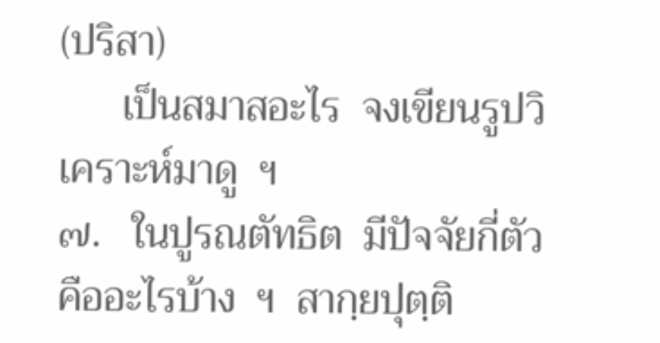(ปริสา)
      เป็นสมาสอะไร  จงเขียนรูปวิเคราะห์มาดู  ฯ
๗.   ในปูรณตัทธิต  มีปัจจัยกี่ตัว  คืออะไรบ้าง  ฯ  สากฺยปุตฺติ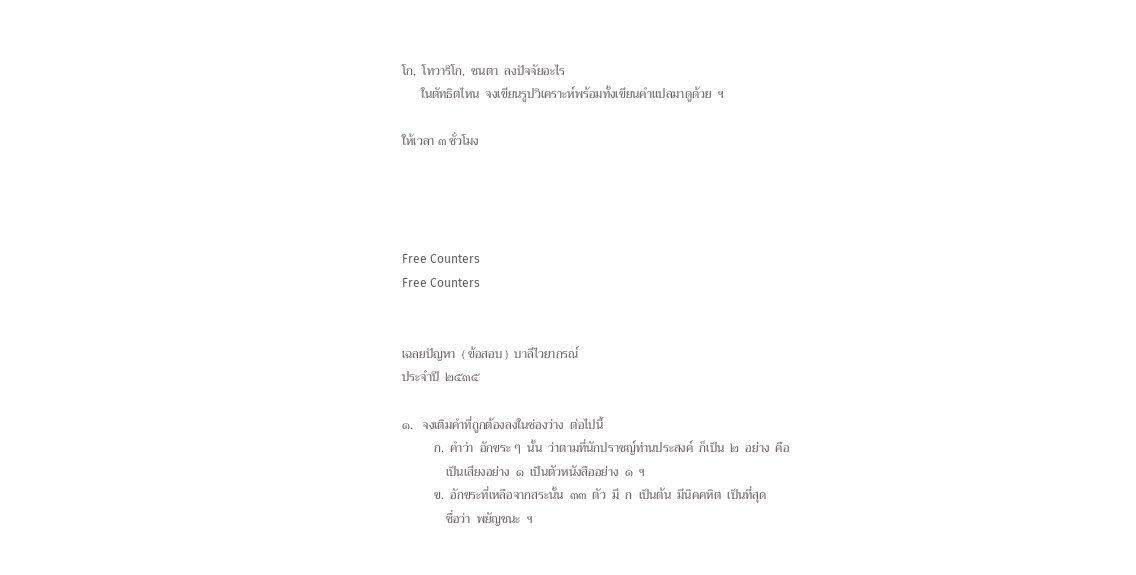โก,  โทวาริโก,  ชนตา  ลงปัจจัยอะไร
      ในตัทธิตไหน  จงเขียนรูปวิเคราะห์พร้อมทั้งเขียนคำแปลมาดูด้วย  ฯ

ให้เวลา ๓ ชั่วโมง




Free Counters
Free Counters


เฉลยปัญหา  ( ข้อสอบ )  บาลีไวยากรณ์
ประจำปี  ๒๕๓๕

๑.   จงเติมคำที่ถูกต้องลงในช่องว่าง  ต่อไปนี้
          ก.  คำว่า  อักขระ ๆ  นั้น  ว่าตามที่นักปราชญ์ท่านประสงค์  ก็เป็น  ๒  อย่าง  คือ
              เป็นเสียงอย่าง  ๑  เป็นตัวหนังสืออย่าง  ๑  ฯ
          ข.  อักขระที่เหลือจากสระนั้น  ๓๓  ตัว  มี  ก  เป็นต้น  มีนิคคหิต  เป็นที่สุด
              ชื่อว่า  พยัญชนะ  ฯ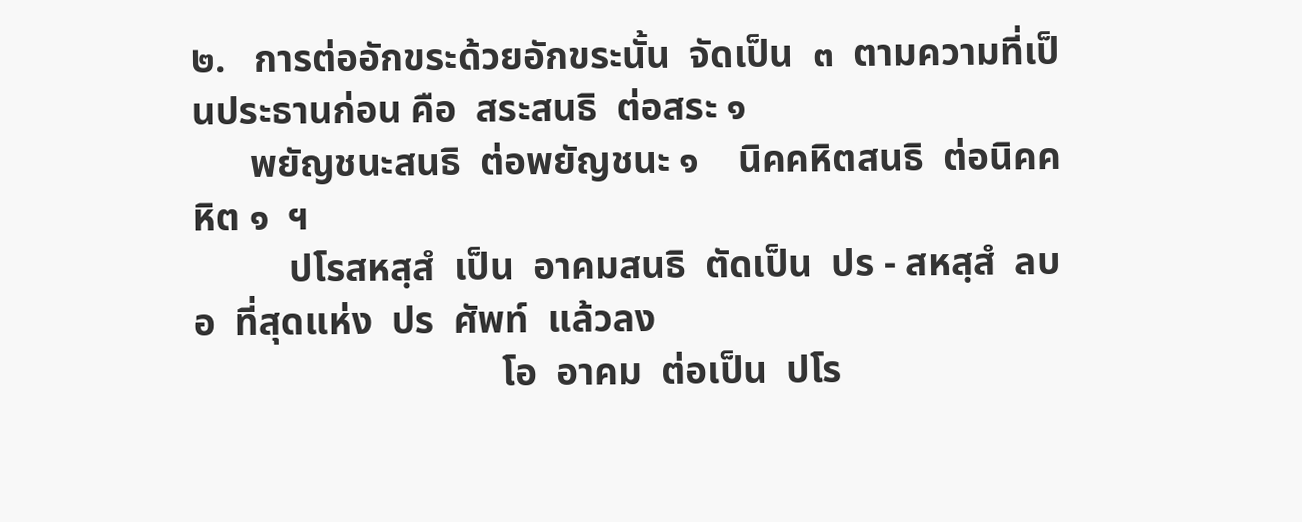๒.   การต่ออักขระด้วยอักขระนั้น  จัดเป็น  ๓  ตามความที่เป็นประธานก่อน คือ  สระสนธิ  ต่อสระ ๑
      พยัญชนะสนธิ  ต่อพยัญชนะ ๑    นิคคหิตสนธิ  ต่อนิคคหิต ๑  ฯ
          ปโรสหสฺสํ  เป็น  อาคมสนธิ  ตัดเป็น  ปร - สหสฺสํ  ลบ  อ  ที่สุดแห่ง  ปร  ศัพท์  แล้วลง
                                โอ  อาคม  ต่อเป็น  ปโร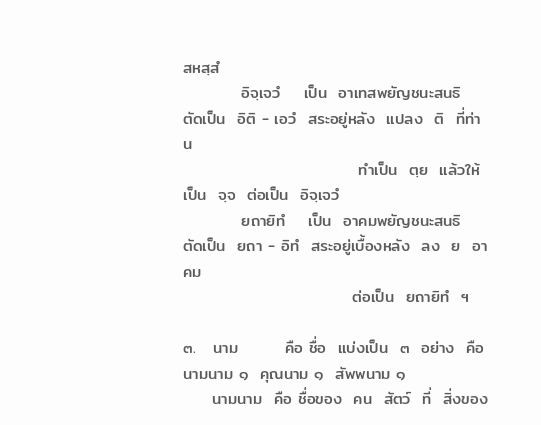สหสฺสํ
          อิจฺเจวํ    เป็น  อาเทสพยัญชนะสนธิ  ตัดเป็น  อิติ - เอวํ  สระอยู่หลัง  แปลง  ติ  ที่ท่าน
                              ทำเป็น  ตฺย  แล้วให้เป็น  จฺจ  ต่อเป็น  อิจฺเจวํ
          ยถายิทํ    เป็น  อาคมพยัญชนะสนธิ  ตัดเป็น  ยถา - อิทํ  สระอยู่เบื้องหลัง  ลง  ย  อาคม
                             ต่อเป็น  ยถายิทํ  ฯ

๓.   นาม        คือ ชื่อ  แบ่งเป็น  ๓  อย่าง  คือ  นามนาม ๑  คุณนาม ๑  สัพพนาม ๑
     นามนาม  คือ ชื่อของ  คน  สัตว์  ที่  สิ่งของ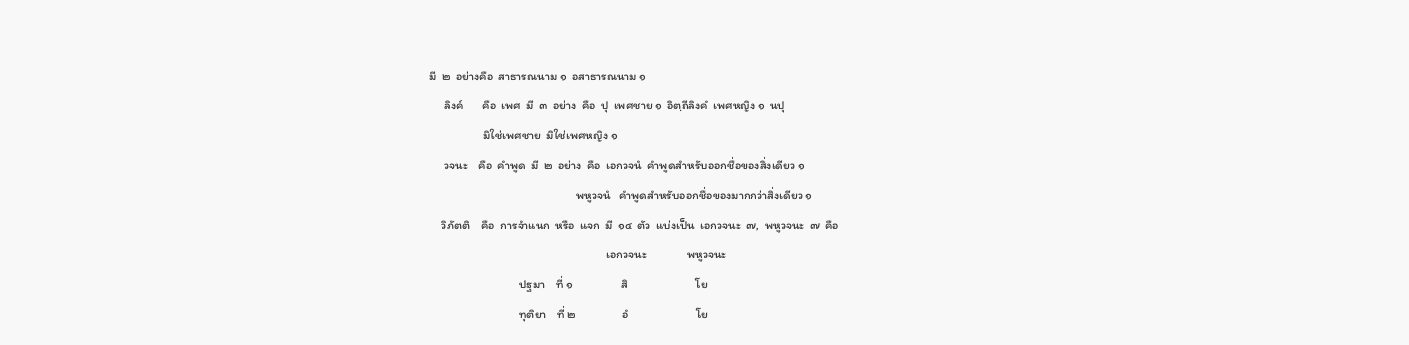มี  ๒  อย่างคือ  สาธารณนาม ๑  อสาธารณนาม ๑
     ลิงค์       คือ  เพศ  มี  ๓  อย่าง  คือ  ปุ  เพศชาย ๑  อิตฺถีลิงคํ  เพศหญิง ๑  นปุ
                  มิใช่เพศชาย  มิใช่เพศหญิง ๑
     วจนะ    คือ  คำพูด  มี  ๒  อย่าง  คือ  เอกวจนํ  คำพูดสำหรับออกชื่อของสิ่งเดียว ๑
                                                 พหูวจนํ   คำพูดสำหรับออกชื่อของมากกว่าสิ่งเดียว ๑
    วิภัตติ    คือ  การจำแนก  หรือ  แจก  มี  ๑๔  ตัว  แบ่งเป็น  เอกวจนะ  ๗,  พหูวจนะ  ๗  คือ
                                                           เอกวจนะ               พหูวจนะ
                              ปฐมา    ที่ ๑                  สิ                         โย
                              ทุติยา    ที่ ๒                 อํ                         โย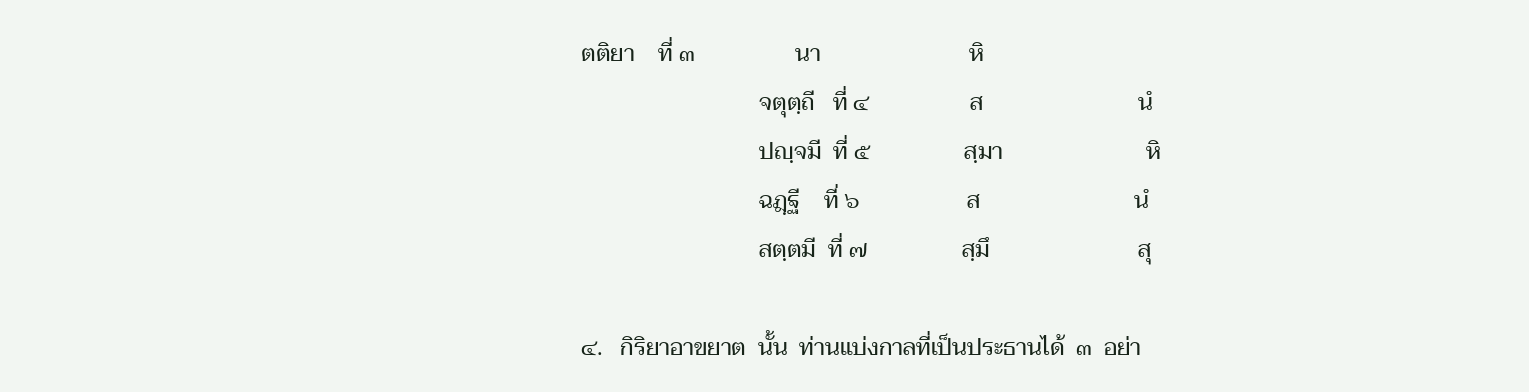ตติยา    ที่ ๓                 นา                         หิ
                              จตุตฺถี   ที่ ๔                 ส                          นํ
                              ปญฺจมี  ที่ ๕                สฺมา                        หิ
                              ฉฎฺฐี    ที่ ๖                  ส                          นํ
                              สตฺตมี  ที่ ๗                สฺมึ                         สุ

๔.   กิริยาอาขยาต  นั้น  ท่านแบ่งกาลที่เป็นประธานได้  ๓  อย่า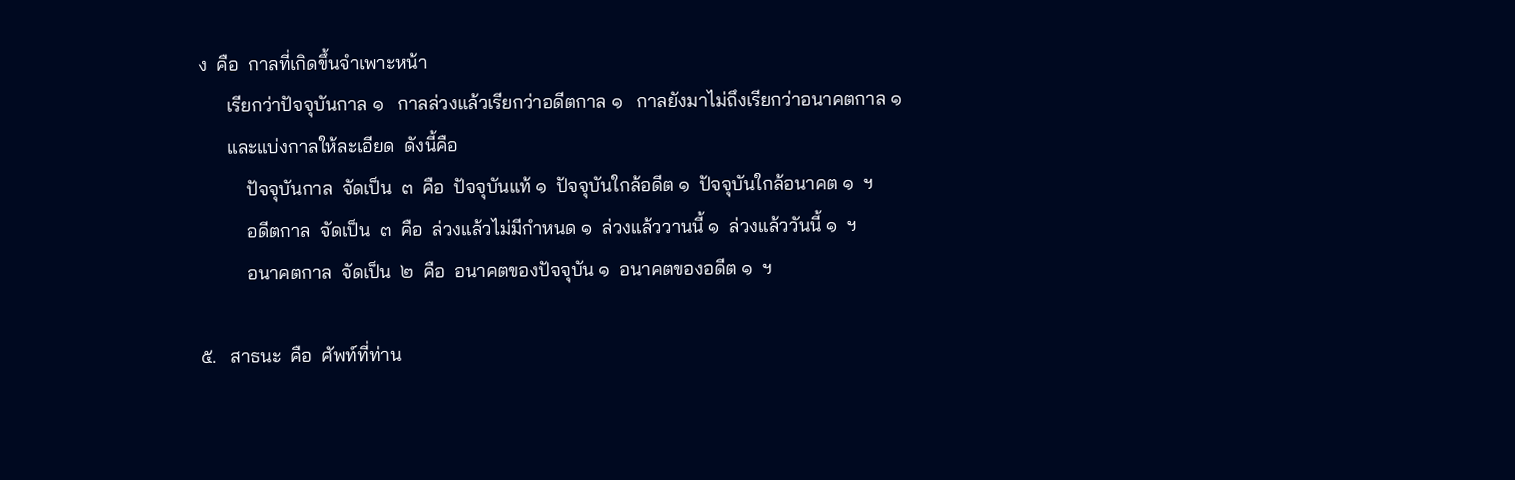ง  คือ  กาลที่เกิดขึ้นจำเพาะหน้า
      เรียกว่าปัจจุบันกาล ๑   กาลล่วงแล้วเรียกว่าอดีตกาล ๑   กาลยังมาไม่ถึงเรียกว่าอนาคตกาล ๑
      และแบ่งกาลให้ละเอียด  ดังนี้คือ
          ปัจจุบันกาล  จัดเป็น  ๓  คือ  ปัจจุบันแท้ ๑  ปัจจุบันใกล้อดีต ๑  ปัจจุบันใกล้อนาคต ๑  ฯ
          อดีตกาล  จัดเป็น  ๓  คือ  ล่วงแล้วไม่มีกำหนด ๑  ล่วงแล้ววานนี้ ๑  ล่วงแล้ววันนี้ ๑  ฯ
          อนาคตกาล  จัดเป็น  ๒  คือ  อนาคตของปัจจุบัน ๑  อนาคตของอดีต ๑  ฯ

๕.   สาธนะ  คือ  ศัพท์ที่ท่าน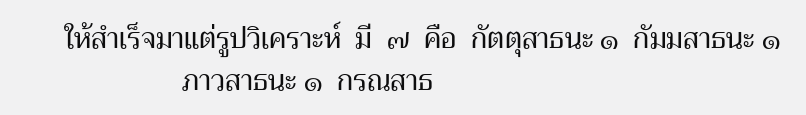ให้สำเร็จมาแต่รูปวิเคราะห์  มี  ๗  คือ  กัตตุสาธนะ ๑  กัมมสาธนะ ๑
                ภาวสาธนะ ๑  กรณสาธ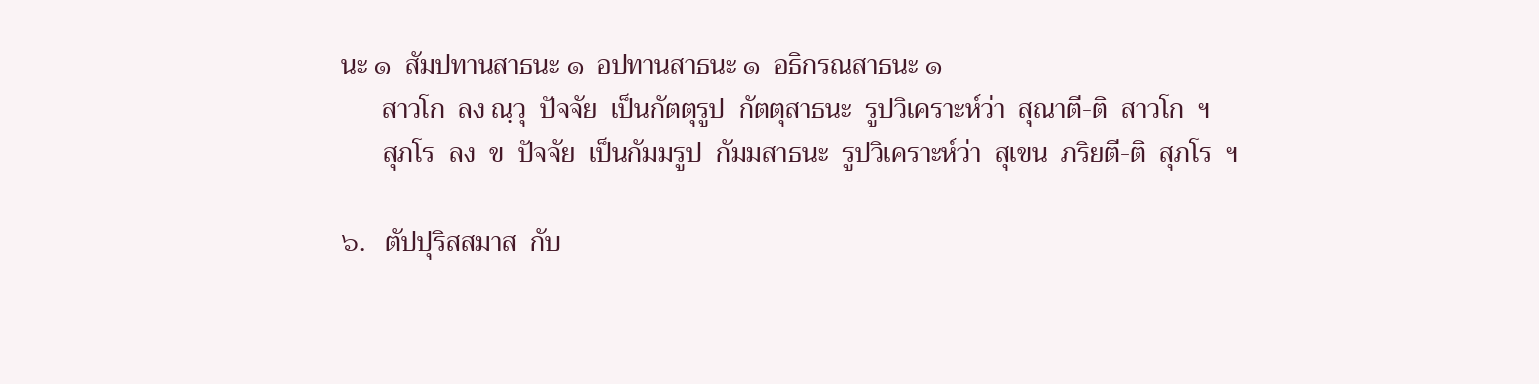นะ ๑  สัมปทานสาธนะ ๑  อปทานสาธนะ ๑  อธิกรณสาธนะ ๑
      สาวโก  ลง ณฺวุ  ปัจจัย  เป็นกัตตุรูป  กัตตุสาธนะ  รูปวิเคราะห์ว่า  สุณาตี-ติ  สาวโก  ฯ
      สุภโร  ลง  ข  ปัจจัย  เป็นกัมมรูป  กัมมสาธนะ  รูปวิเคราะห์ว่า  สุเขน  ภริยตี-ติ  สุภโร  ฯ

๖.   ตัปปุริสสมาส  กับ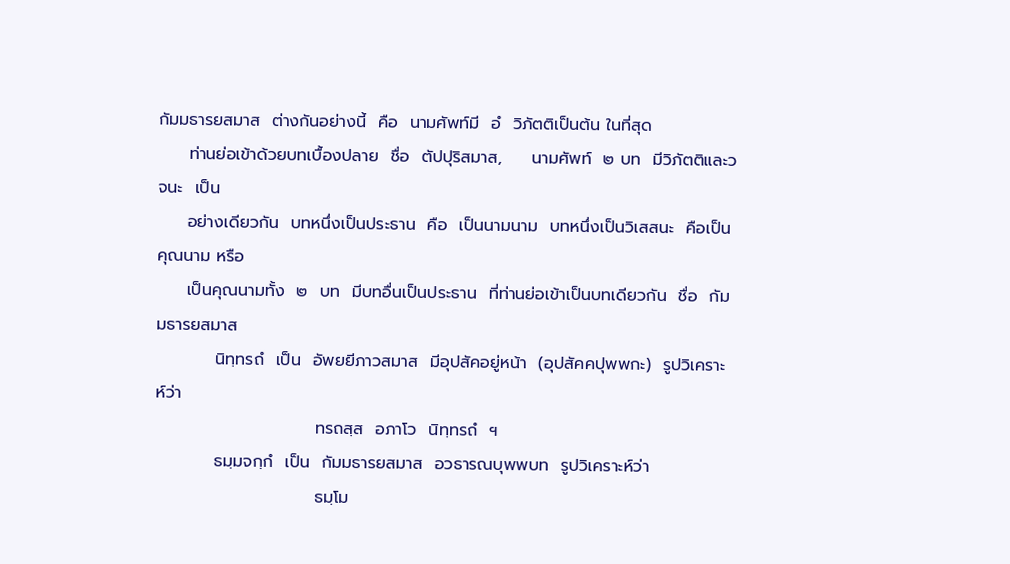กัมมธารยสมาส  ต่างกันอย่างนี้  คือ  นามศัพท์มี  อํ  วิภัตติเป็นต้น ในที่สุด
     ท่านย่อเข้าด้วยบทเบื้องปลาย  ชื่อ  ตัปปุริสมาส,     นามศัพท์  ๒ บท  มีวิภัตติและวจนะ  เป็น
     อย่างเดียวกัน  บทหนึ่งเป็นประธาน  คือ  เป็นนามนาม  บทหนึ่งเป็นวิเสสนะ  คือเป็นคุณนาม หรือ
     เป็นคุณนามทั้ง  ๒  บท  มีบทอื่นเป็นประธาน  ที่ท่านย่อเข้าเป็นบทเดียวกัน  ชื่อ  กัมมธารยสมาส
          นิทฺทรถํ  เป็น  อัพยยีภาวสมาส  มีอุปสัคอยู่หน้า  (อุปสัคคปุพพกะ)  รูปวิเคราะห์ว่า
                           ทรถสฺส  อภาโว  นิทฺทรถํ  ฯ
          ธมฺมจกฺกํ  เป็น  กัมมธารยสมาส  อวธารณบุพพบท  รูปวิเคราะห์ว่า
                           ธมฺโม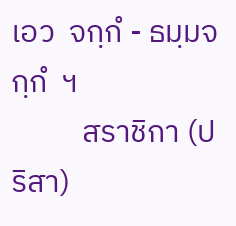เอว  จกฺกํ - ธมฺมจกฺกํ  ฯ
          สราชิกา (ปริสา)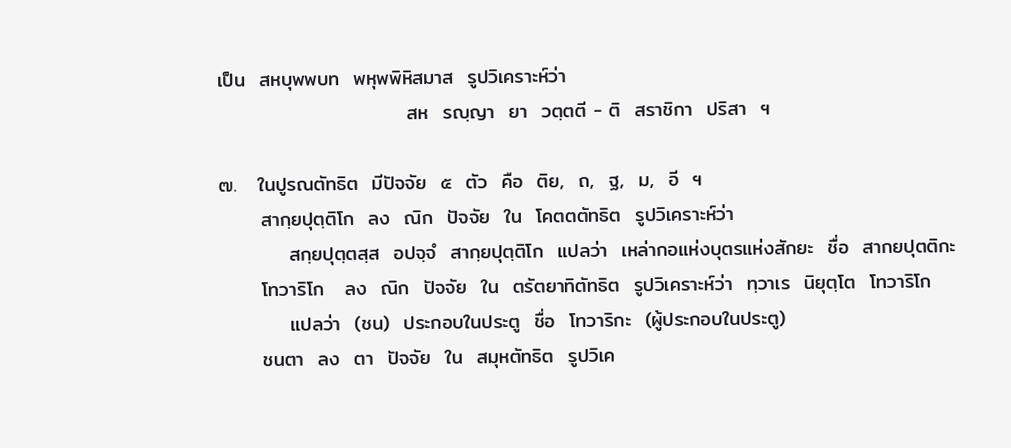เป็น  สหบุพพบท  พหุพพิหิสมาส  รูปวิเคราะห์ว่า
                           สห  รญฺญา  ยา  วตฺตตี - ติ  สราชิกา  ปริสา  ฯ

๗.   ในปูรณตัทธิต  มีปัจจัย  ๕  ตัว  คือ  ติย,  ถ,  ฐ,  ม,  อี  ฯ
      สากฺยปุตฺติโก  ลง  ณิก  ปัจจัย  ใน  โคตตตัทธิต  รูปวิเคราะห์ว่า
          สกฺยปุตฺตสฺส  อปจฺจํ  สากฺยปุตฺติโก  แปลว่า  เหล่ากอแห่งบุตรแห่งสักยะ  ชื่อ  สากยปุตติกะ
      โทวาริโก   ลง  ณิก  ปัจจัย  ใน  ตรัตยาทิตัทธิต  รูปวิเคราะห์ว่า  ทฺวาเร  นิยุตฺโต  โทวาริโก
          แปลว่า  (ชน)  ประกอบในประตู  ชื่อ  โทวาริกะ  (ผู้ประกอบในประตู)
      ชนตา  ลง  ตา  ปัจจัย  ใน  สมุหตัทธิต  รูปวิเค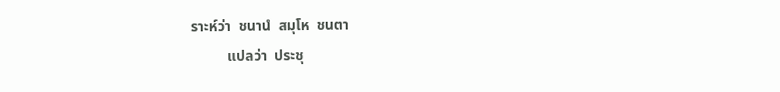ราะห์ว่า  ชนานํ  สมุโห  ชนตา
          แปลว่า  ประชุ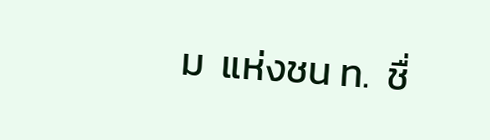ม  แห่งชน ท.  ชื่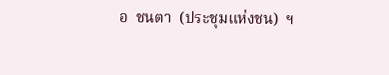อ  ชนตา  (ประชุมแห่งชน)  ฯ